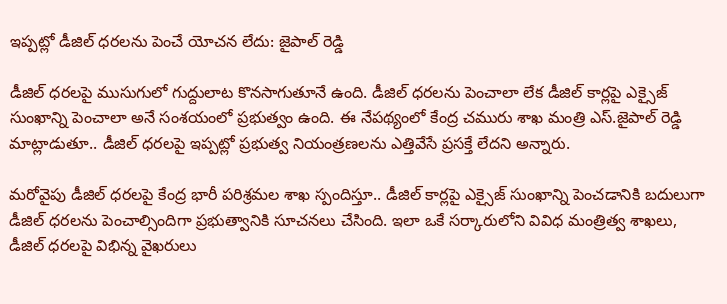ఇప్పట్లో డీజిల్ ధరలను పెంచే యోచన లేదు: జైపాల్ రెడ్డి

డీజిల్ ధరలపై ముసుగులో గుద్దులాట కొనసాగుతూనే ఉంది. డీజిల్ ధరలను పెంచాలా లేక డీజిల్ కార్లపై ఎక్సైజ్ సుంఖాన్ని పెంచాలా అనే సంశయంలో ప్రభుత్వం ఉంది. ఈ నేపథ్యంలో కేంద్ర చమురు శాఖ మంత్రి ఎస్.జైపాల్ రెడ్డి మాట్లాడుతూ.. డీజిల్ ధరలపై ఇప్పట్లో ప్రభుత్వ నియంత్రణలను ఎత్తివేసే ప్రసక్తే లేదని అన్నారు.

మరోవైపు డీజిల్ ధరలపై కేంద్ర భారీ పరిశ్రమల శాఖ స్పందిస్తూ.. డీజిల్ కార్లపై ఎక్సైజ్ సుంఖాన్ని పెంచడానికి బదులుగా డీజిల్ ధరలను పెంచాల్సిందిగా ప్రభుత్వానికి సూచనలు చేసింది. ఇలా ఒకే సర్కారులోని వివిధ మంత్రిత్వ శాఖలు, డీజిల్ ధరలపై విభిన్న వైఖరులు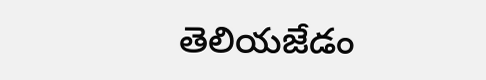తెలియజేడం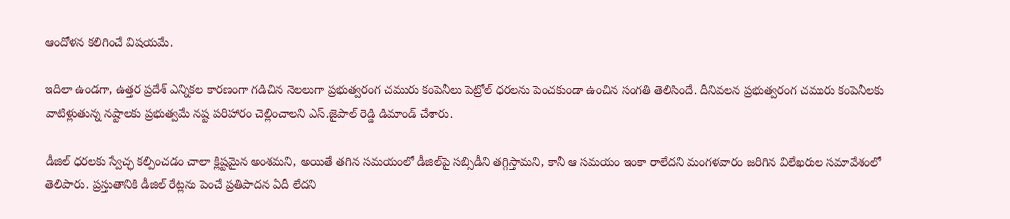ఆందోళన కలిగించే విషయమే.

ఇదిలా ఉండగా, ఉత్తర ప్రదేశ్ ఎన్నికల కారణంగా గడిచిన నెలలుగా ప్రభుత్వరంగ చమురు కంపెనీలు పెట్రోల్ ధరలను పెంచకుండా ఉంచిన సంగతి తెలిసిందే. దీనివలన ప్రభుత్వరంగ చమురు కంపెనీలకు వాటిళ్లుతున్న నష్టాలకు ప్రభుత్వమే నష్ట పరిహారం చెల్లించాలని ఎస్.జైపాల్ రెడ్డి డిమాండ్ చేశారు.

డీజిల్ ధరలకు స్వేచ్ఛ కల్పించడం చాలా క్లిష్టమైన అంశమని, అయితే తగిన సమయంలో డీజిల్‌పై సబ్సిడీని తగ్గిస్తామని, కానీ ఆ సమయం ఇంకా రాలేదని మంగళవారం జరిగిన విలేఖరుల సమావేశంలో తెలిపారు. ప్రస్తుతానికి డీజిల్ రేట్లను పెంచే ప్రతిపాదన ఏదీ లేదని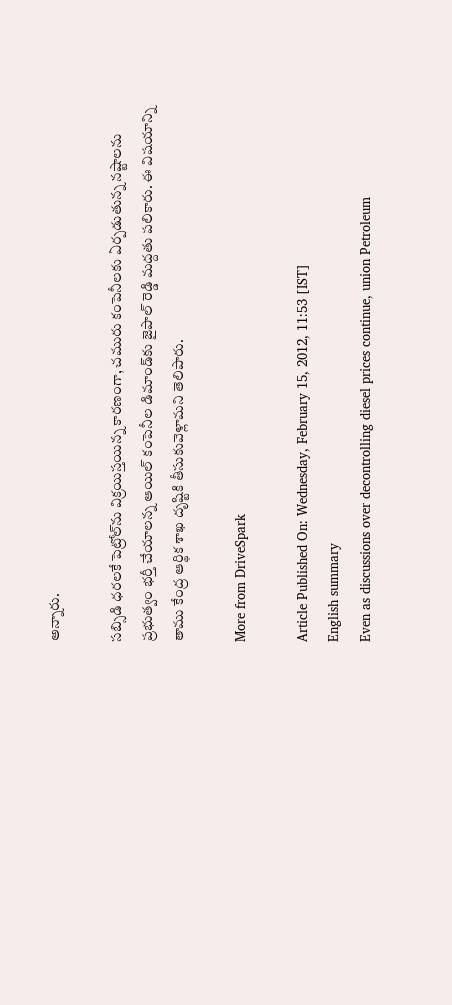అన్నారు.

సబ్సిడి ధరలకే పెట్రోల్‌ను విక్రయిస్తయిన్న కారణంగా, చమురు కంపెనీలకు ఏర్పడుతున్న నష్టాలను ప్రభుత్వం భర్తీ చేయాలన్న ఆయిల్ కంపెనీల డిమాండ్‌కు జైపాల్ రెడ్డి మద్దతు పలికారు. ఈ విషయాన్ని తాము కేంద్ర ఆర్థిక శాఖ దృష్టికి తీసుకువెళ్లామని తెలిపారు.

More from DriveSpark

Article Published On: Wednesday, February 15, 2012, 11:53 [IST]
English summary
Even as discussions over decontrolling diesel prices continue, union Petroleum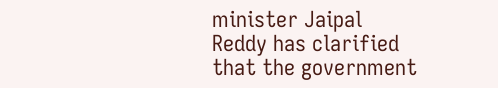minister Jaipal Reddy has clarified that the government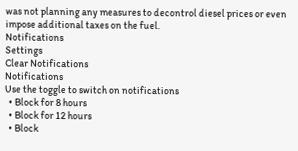was not planning any measures to decontrol diesel prices or even impose additional taxes on the fuel.
Notifications
Settings
Clear Notifications
Notifications
Use the toggle to switch on notifications
  • Block for 8 hours
  • Block for 12 hours
  • Block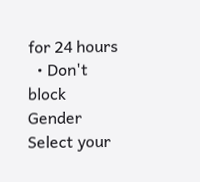for 24 hours
  • Don't block
Gender
Select your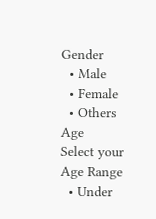Gender
  • Male
  • Female
  • Others
Age
Select your Age Range
  • Under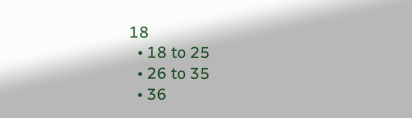18
  • 18 to 25
  • 26 to 35
  • 36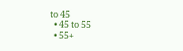to 45
  • 45 to 55
  • 55+